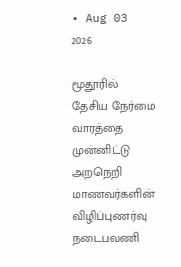• Aug 03 2026

மூதூரில் தேசிய நேர்மை வாரத்தை முன்னிட்டு அறநெறி மாணவர்களின் விழிப்புணர்வு நடைபவணி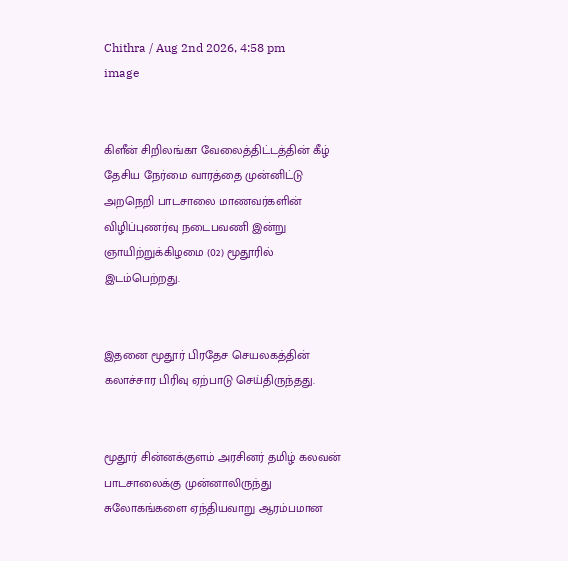Chithra / Aug 2nd 2026, 4:58 pm
image


கிளீன் சிறிலங்கா வேலைத்திட்டத்தின் கீழ் தேசிய நேர்மை வாரத்தை முன்னிட்டு அறநெறி பாடசாலை மாணவர்களின் விழிப்புணர்வு நடைபவணி இன்று ஞாயிற்றுக்கிழமை (02) மூதூரில் இடம்பெற்றது.


இதனை மூதூர் பிரதேச செயலகத்தின் கலாச்சார பிரிவு ஏற்பாடு செய்திருந்தது.


மூதூர் சின்னக்குளம் அரசினர் தமிழ் கலவன் பாடசாலைக்கு முன்னாலிருந்து சுலோகங்களை ஏந்தியவாறு ஆரம்பமான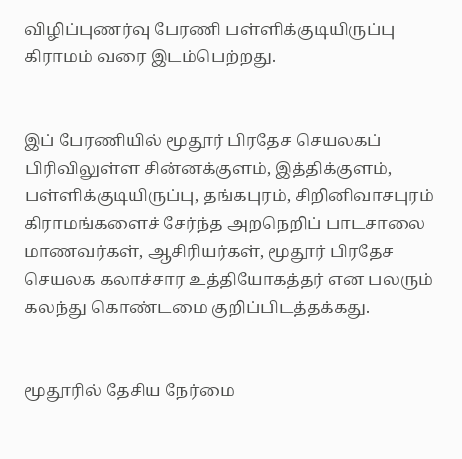விழிப்புணர்வு பேரணி பள்ளிக்குடியிருப்பு கிராமம் வரை இடம்பெற்றது.


இப் பேரணியில் மூதூர் பிரதேச செயலகப் பிரிவிலுள்ள சின்னக்குளம், இத்திக்குளம், பள்ளிக்குடியிருப்பு, தங்கபுரம், சிறினிவாசபுரம் கிராமங்களைச் சேர்ந்த அறநெறிப் பாடசாலை மாணவர்கள், ஆசிரியர்கள், மூதூர் பிரதேச செயலக கலாச்சார உத்தியோகத்தர் என பலரும் கலந்து கொண்டமை குறிப்பிடத்தக்கது.


மூதூரில் தேசிய நேர்மை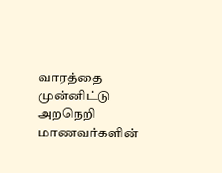வாரத்தை முன்னிட்டு அறநெறி மாணவர்களின்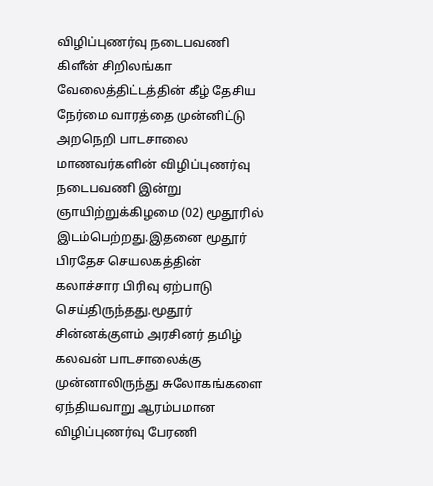விழிப்புணர்வு நடைபவணி கிளீன் சிறிலங்கா வேலைத்திட்டத்தின் கீழ் தேசிய நேர்மை வாரத்தை முன்னிட்டு அறநெறி பாடசாலை மாணவர்களின் விழிப்புணர்வு நடைபவணி இன்று ஞாயிற்றுக்கிழமை (02) மூதூரில் இடம்பெற்றது.இதனை மூதூர் பிரதேச செயலகத்தின் கலாச்சார பிரிவு ஏற்பாடு செய்திருந்தது.மூதூர் சின்னக்குளம் அரசினர் தமிழ் கலவன் பாடசாலைக்கு முன்னாலிருந்து சுலோகங்களை ஏந்தியவாறு ஆரம்பமான விழிப்புணர்வு பேரணி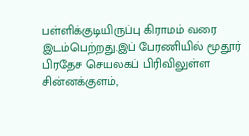பள்ளிக்குடியிருப்பு கிராமம் வரை இடம்பெற்றது.இப் பேரணியில் மூதூர் பிரதேச செயலகப் பிரிவிலுள்ள சின்னக்குளம்,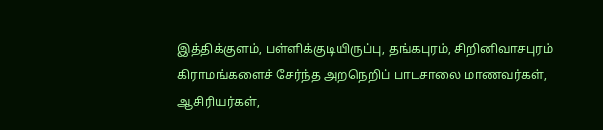இத்திக்குளம், பள்ளிக்குடியிருப்பு, தங்கபுரம், சிறினிவாசபுரம் கிராமங்களைச் சேர்ந்த அறநெறிப் பாடசாலை மாணவர்கள், ஆசிரியர்கள்,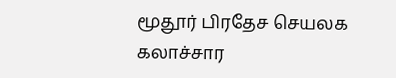மூதூர் பிரதேச செயலக கலாச்சார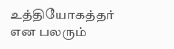உத்தியோகத்தர் என பலரும்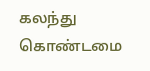கலந்து கொண்டமை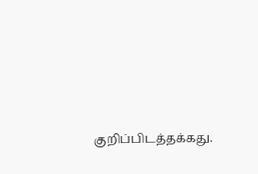குறிப்பிடத்தக்கது.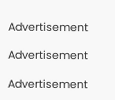Advertisement

Advertisement

Advertisement